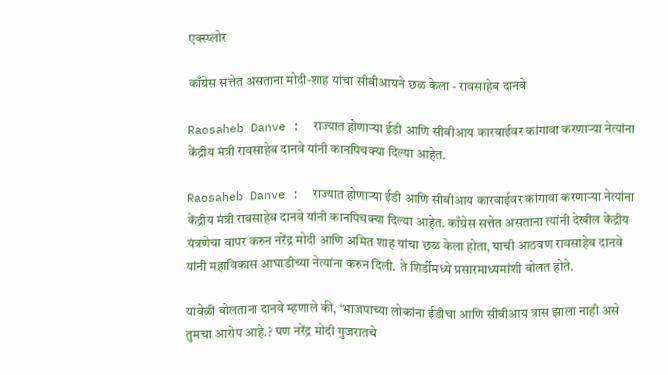एक्स्प्लोर

काँग्रेस सत्तेत असताना मोदी-शाह यांचा सीबीआयने छळ केला - रावसाहेब दानवे

Raosaheb Danve :  राज्यात होणाऱ्या ईडी आणि सीबीआय कारवाईवर कांगावा करणाऱ्या नेत्यांना केंद्रीय मंत्री रावसाहेब दानवे यांनी कानपिचक्या दिल्या आहेत.

Raosaheb Danve :  राज्यात होणाऱ्या ईडी आणि सीबीआय कारवाईवर कांगावा करणाऱ्या नेत्यांना केंद्रीय मंत्री रावसाहेब दानवे यांनी कानपिचक्या दिल्या आहेत. काँग्रेस सत्तेत असताना त्यांनी देखील केंद्रीय यंत्रणेचा वापर करुन नरेंद्र मोदी आणि अमित शाह यांचा छळ केला होता, याची आठवण रावसाहेब दानवे यांनी महाविकास आघाडीच्या नेत्यांना करुन दिली. ते शिर्डीमध्ये प्रसारमाध्यमांशी बोलत होते.

यावेळी बोलताना दानवे म्हणाले की, ‘भाजपाच्या लोकांना ईडीचा आणि सीबीआय त्रास झाला नाही असे तुमचा आरोप आहे.? पण नरेंद्र मोदी गुजरातचे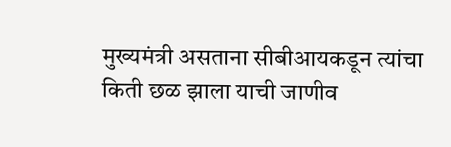मुख्यमंत्री असताना सीबीआयकडून त्यांचा किती छळ झाला याची जाणीव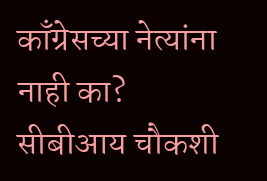काँग्रेसच्या नेत्यांना नाही का? सीबीआय चौकशी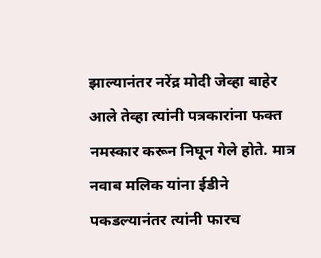झाल्यानंतर नरेंद्र मोदी जेव्हा बाहेर आले तेव्हा त्यांनी पत्रकारांना फक्त नमस्कार करून निघून गेले होते. मात्र नवाब मलिक यांना ईडीने पकडल्यानंतर त्यांनी फारच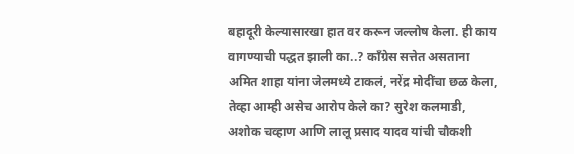बहादूरी केल्यासारखा हात वर करून जल्लोष केला. ही काय वागण्याची पद्धत झाली का..? काँग्रेस सत्तेत असताना अमित शाहा यांना जेलमध्ये टाकलं, नरेंद्र मोदींचा छळ केला, तेव्हा आम्ही असेच आरोप केले का? सुरेश कलमाडी, अशोक चव्हाण आणि लालू प्रसाद यादव यांची चौकशी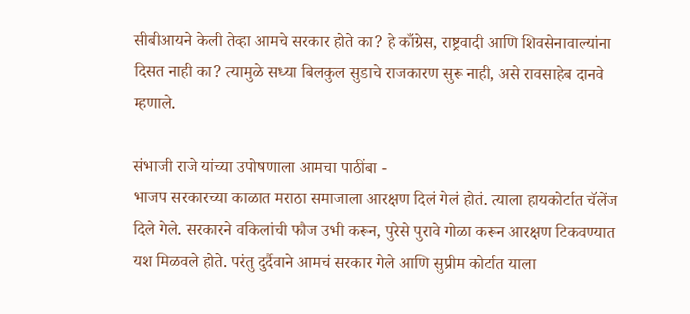सीबीआयने केली तेव्हा आमचे सरकार होते का? हे काँग्रेस, राष्ट्रवादी आणि शिवसेनावाल्यांना दिसत नाही का? त्यामुळे सध्या बिलकुल सुडाचे राजकारण सुरू नाही, असे रावसाहेब दानवे म्हणाले.

संभाजी राजे यांच्या उपोषणाला आमचा पाठींबा -
भाजप सरकारच्या काळात मराठा समाजाला आरक्षण दिलं गेलं होतं. त्याला हायकोर्टात चॅलेंज दिले गेले. सरकारने वकिलांची फौज उभी करून, पुरेसे पुरावे गोळा करून आरक्षण टिकवण्यात यश मिळवले होते. परंतु दुर्दैवाने आमचं सरकार गेले आणि सुप्रीम कोर्टात याला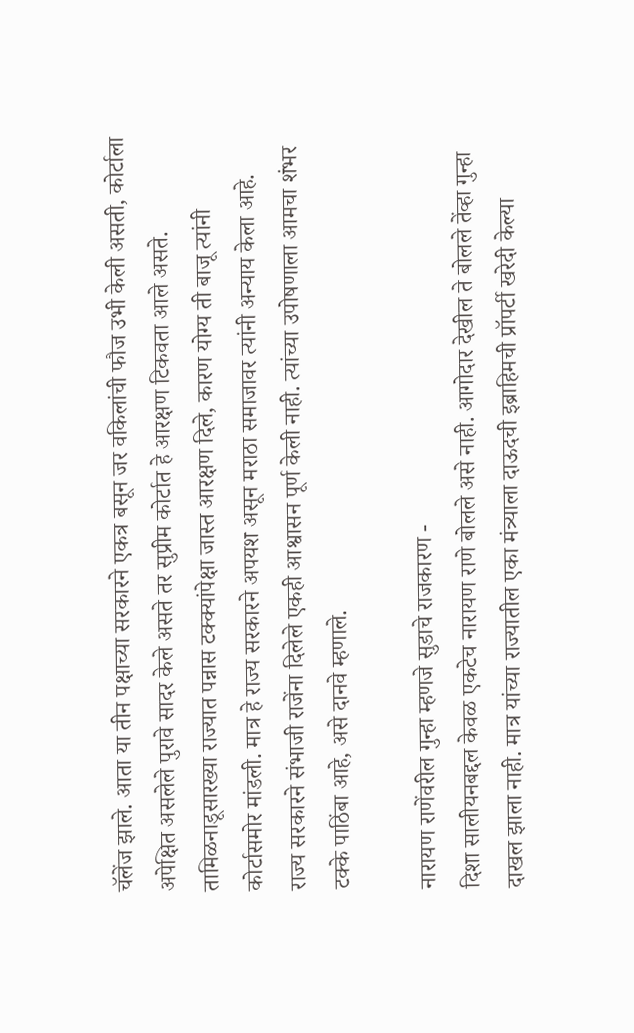चॅलेंज झाले. आता या तीन पक्षाच्या सरकारने एकत्र बसून जर वकिलांची फौज उभी केली असती, कोर्टाला अपेक्षित असलेले पुरावे सादर केले असते तर सुप्रीम कोर्टात हे आरक्षण टिकवता आले असते. तामिळनाडूसारख्या राज्यात पन्नास टक्क्यांपेक्षा जास्त आरक्षण दिले, कारण योग्य ती बाजू त्यांनी कोर्टासमोर मांडली. मात्र हे राज्य सरकारने अपयश असून मराठा समाजावर त्यांनी अन्याय केला आहे. राज्य सरकारने संभाजी राजेंना दिलेले एकही आश्वासन पूर्ण केली नाही. त्यांच्या उपोषणाला आमचा शंभर टक्के पाठिंबा आहे, असे दानवे म्हणाले.

नारायण राणेंवरील गुन्हा म्हणजे सुडाचे राजकारण -
दिशा सालीयनबद्दल केवळ एकटेच नारायण राणे बोलले असे नाही. आगोदार देखील ते बोलले तेंव्हा गुन्हा दाखल झाला नाही. मात्र यांच्या राज्यातील एका मंत्र्याला दाऊदची इब्राहिमची प्रॉपर्टी खरेदी केल्या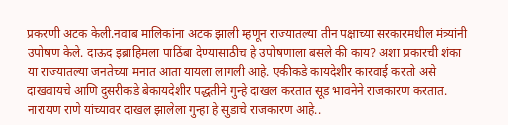प्रकरणी अटक केली.नवाब मालिकांना अटक झाली म्हणून राज्यातल्या तीन पक्षाच्या सरकारमधील मंत्र्यांनी उपोषण केले. दाऊद इब्राहिमला पाठिंबा देण्यासाठीच हे उपोषणाला बसले की काय? अशा प्रकारची शंका या राज्यातल्या जनतेच्या मनात आता यायला लागली आहे. एकीकडे कायदेशीर कारवाई करतो असे दाखवायचे आणि दुसरीकडे बेकायदेशीर पद्धतीने गुन्हे दाखल करतात सूड भावनेने राजकारण करतात. नारायण राणे यांच्यावर दाखल झालेला गुन्हा हे सुडाचे राजकारण आहे..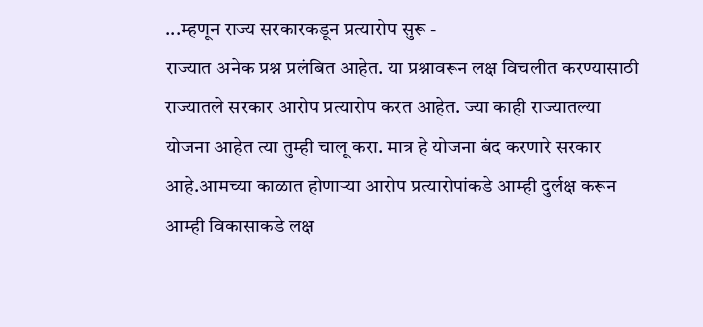...म्हणून राज्य सरकारकडून प्रत्यारोप सुरू -
राज्यात अनेक प्रश्न प्रलंबित आहेत. या प्रश्नावरून लक्ष विचलीत करण्यासाठी राज्यातले सरकार आरोप प्रत्यारोप करत आहेत. ज्या काही राज्यातल्या योजना आहेत त्या तुम्ही चालू करा. मात्र हे योजना बंद करणारे सरकार आहे.आमच्या काळात होणाऱ्या आरोप प्रत्यारोपांकडे आम्ही दुर्लक्ष करून आम्ही विकासाकडे लक्ष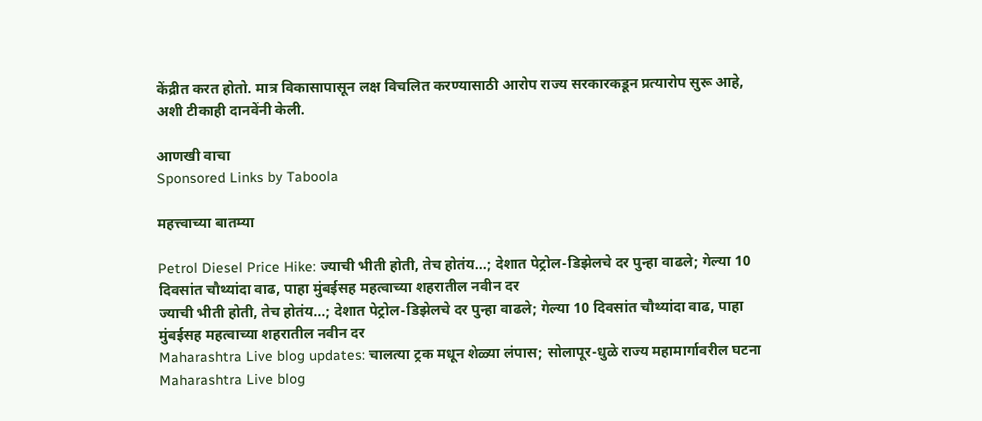केंद्रीत करत होतो. मात्र विकासापासून लक्ष विचलित करण्यासाठी आरोप राज्य सरकारकडून प्रत्यारोप सुरू आहे, अशी टीकाही दानवेंनी केली.

आणखी वाचा
Sponsored Links by Taboola

महत्त्वाच्या बातम्या

Petrol Diesel Price Hike: ज्याची भीती होती, तेच होतंय...; देशात पेट्रोल-डिझेलचे दर पुन्हा वाढले; गेल्या 10 दिवसांत चौथ्यांदा वाढ, पाहा मुंबईसह महत्वाच्या शहरातील नवीन दर
ज्याची भीती होती, तेच होतंय...; देशात पेट्रोल-डिझेलचे दर पुन्हा वाढले; गेल्या 10 दिवसांत चौथ्यांदा वाढ, पाहा मुंबईसह महत्वाच्या शहरातील नवीन दर
Maharashtra Live blog updates: चालत्या ट्रक मधून शेळ्या लंपास; सोलापूर-धुळे राज्य महामार्गावरील घटना
Maharashtra Live blog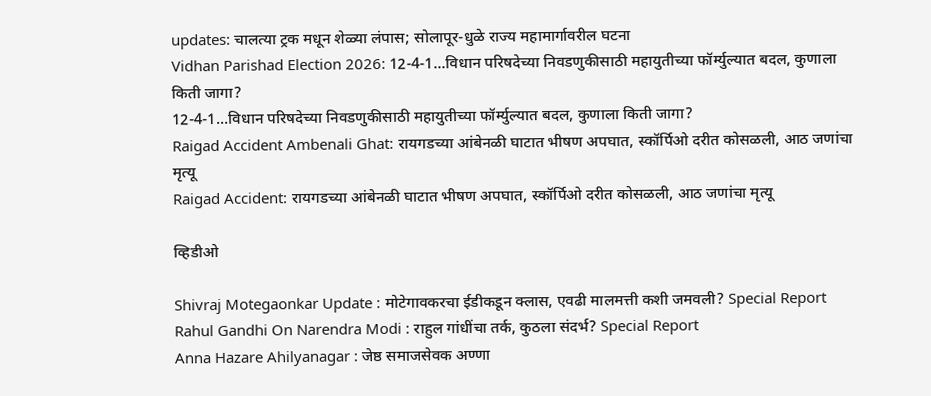updates: चालत्या ट्रक मधून शेळ्या लंपास; सोलापूर-धुळे राज्य महामार्गावरील घटना
Vidhan Parishad Election 2026: 12-4-1...विधान परिषदेच्या निवडणुकीसाठी महायुतीच्या फॉर्म्युल्यात बदल, कुणाला किती जागा?
12-4-1...विधान परिषदेच्या निवडणुकीसाठी महायुतीच्या फॉर्म्युल्यात बदल, कुणाला किती जागा?
Raigad Accident Ambenali Ghat: रायगडच्या आंबेनळी घाटात भीषण अपघात, स्कॉर्पिओ दरीत कोसळली, आठ जणांचा मृत्यू
Raigad Accident: रायगडच्या आंबेनळी घाटात भीषण अपघात, स्कॉर्पिओ दरीत कोसळली, आठ जणांचा मृत्यू

व्हिडीओ

Shivraj Motegaonkar Update : मोटेगावकरचा ईडीकडून क्लास, एवढी मालमत्ती कशी जमवली? Special Report
Rahul Gandhi On Narendra Modi : राहुल गांधींचा तर्क, कुठला संदर्भ? Special Report
Anna Hazare Ahilyanagar : जेष्ठ समाजसेवक अण्णा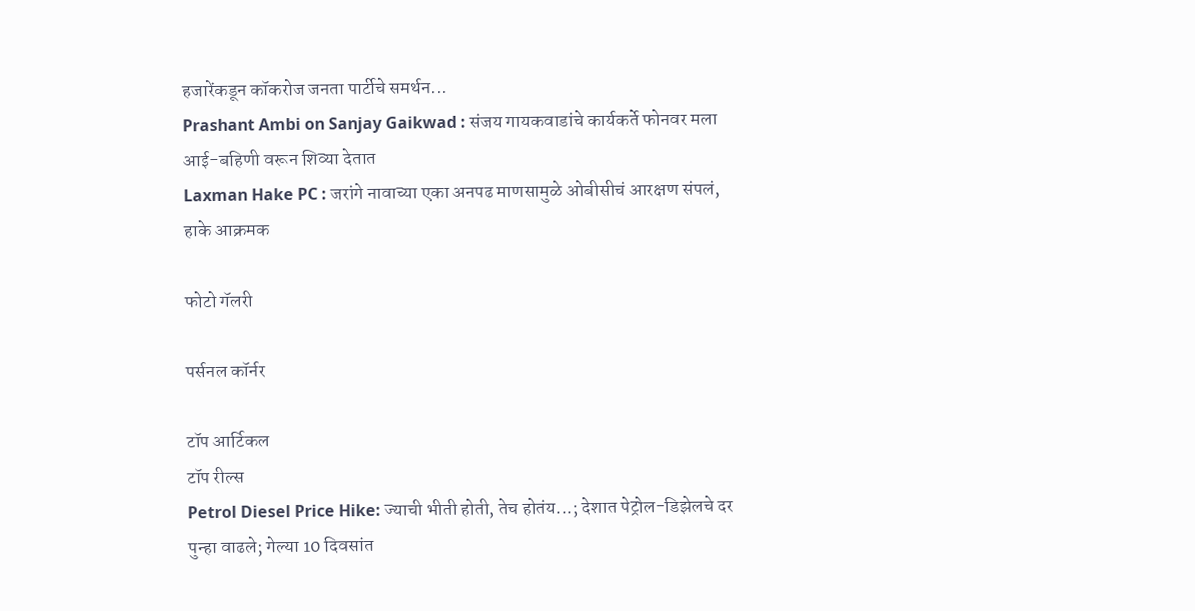हजारेंकडून कॉकरोज जनता पार्टीचे समर्थन...
Prashant Ambi on Sanjay Gaikwad : संजय गायकवाडांचे कार्यकर्ते फोनवर मला आई-बहिणी वरून शिव्या देतात
Laxman Hake PC : जरांगे नावाच्या एका अनपढ माणसामुळे ओबीसीचं आरक्षण संपलं, हाके आक्रमक

फोटो गॅलरी

पर्सनल कॉर्नर

टॉप आर्टिकल
टॉप रील्स
Petrol Diesel Price Hike: ज्याची भीती होती, तेच होतंय...; देशात पेट्रोल-डिझेलचे दर पुन्हा वाढले; गेल्या 10 दिवसांत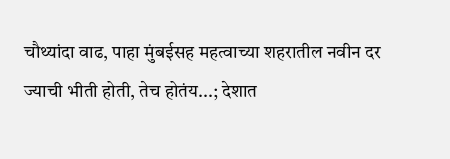चौथ्यांदा वाढ, पाहा मुंबईसह महत्वाच्या शहरातील नवीन दर
ज्याची भीती होती, तेच होतंय...; देशात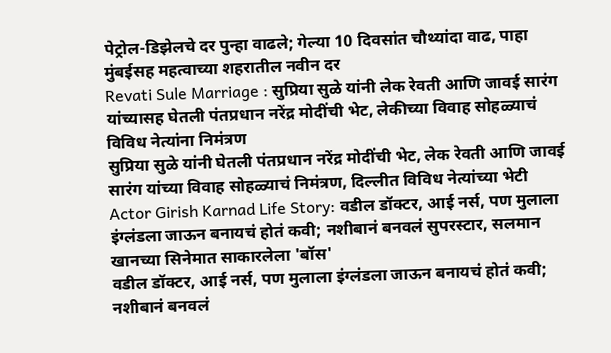पेट्रोल-डिझेलचे दर पुन्हा वाढले; गेल्या 10 दिवसांत चौथ्यांदा वाढ, पाहा मुंबईसह महत्वाच्या शहरातील नवीन दर
Revati Sule Marriage : सुप्रिया सुळे यांनी लेक रेवती आणि जावई सारंग यांच्यासह घेतली पंतप्रधान नरेंद्र मोदींची भेट, लेकीच्या विवाह सोहळ्याचं विविध नेत्यांना निमंत्रण
सुप्रिया सुळे यांनी घेतली पंतप्रधान नरेंद्र मोदींची भेट, लेक रेवती आणि जावई सारंग यांच्या विवाह सोहळ्याचं निमंत्रण, दिल्लीत विविध नेत्यांच्या भेटी
Actor Girish Karnad Life Story: वडील डॉक्टर, आई नर्स, पण मुलाला इंग्लंडला जाऊन बनायचं होतं कवी; नशीबानं बनवलं सुपरस्टार, सलमान खानच्या सिनेमात साकारलेला 'बॉस'
वडील डॉक्टर, आई नर्स, पण मुलाला इंग्लंडला जाऊन बनायचं होतं कवी; नशीबानं बनवलं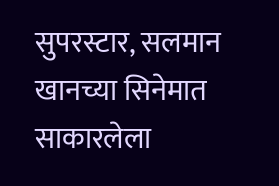सुपरस्टार, सलमान खानच्या सिनेमात साकारलेला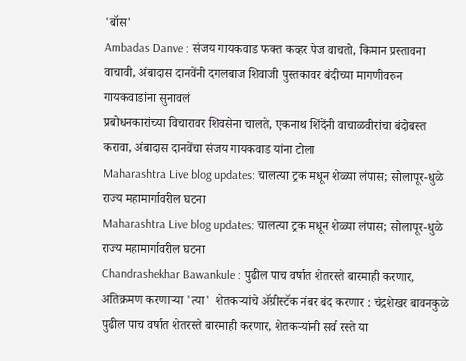'बॉस'
Ambadas Danve : संजय गायकवाड फक्त कव्हर पेज वाचतो, किमान प्रस्तावना वाचावी, अंबादास दानवेंनी दगलबाज शिवाजी पुस्तकावर बंदीच्या मागणीवरुन गायकवाडांना सुनावलं
प्रबोधनकारांच्या विचारावर शिवसेना चालते, एकनाथ शिंदेंनी वाचाळवीरांचा बंदोबस्त करावा, अंबादास दानवेंचा संजय गायकवाड यांना टोला
Maharashtra Live blog updates: चालत्या ट्रक मधून शेळ्या लंपास; सोलापूर-धुळे राज्य महामार्गावरील घटना
Maharashtra Live blog updates: चालत्या ट्रक मधून शेळ्या लंपास; सोलापूर-धुळे राज्य महामार्गावरील घटना
Chandrashekhar Bawankule : पुढील पाच वर्षात शेतरस्ते बारमाही करणार, अतिक्रमण करणाऱ्या 'त्या'  शेतकऱ्यांचे ॲग्रीस्टॅक नंबर बंद करणार : चंद्रशेखर बावनकुळे
पुढील पाच वर्षात शेतरस्ते बारमाही करणार, शेतकऱ्यांनी सर्व रस्ते या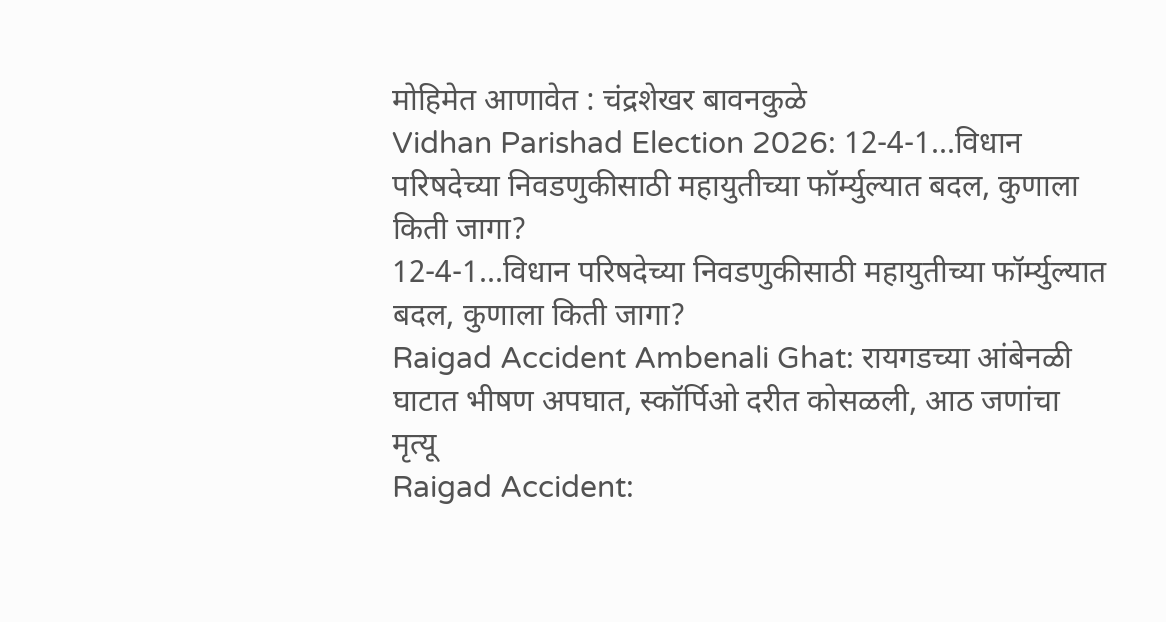मोहिमेत आणावेत : चंद्रशेखर बावनकुळे
Vidhan Parishad Election 2026: 12-4-1...विधान परिषदेच्या निवडणुकीसाठी महायुतीच्या फॉर्म्युल्यात बदल, कुणाला किती जागा?
12-4-1...विधान परिषदेच्या निवडणुकीसाठी महायुतीच्या फॉर्म्युल्यात बदल, कुणाला किती जागा?
Raigad Accident Ambenali Ghat: रायगडच्या आंबेनळी घाटात भीषण अपघात, स्कॉर्पिओ दरीत कोसळली, आठ जणांचा मृत्यू
Raigad Accident: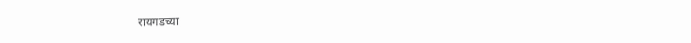रायगडच्या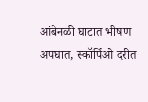आंबेनळी घाटात भीषण अपघात, स्कॉर्पिओ दरीत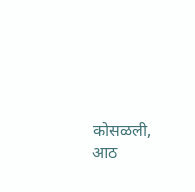कोसळली, आठ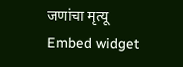जणांचा मृत्यू
Embed widget